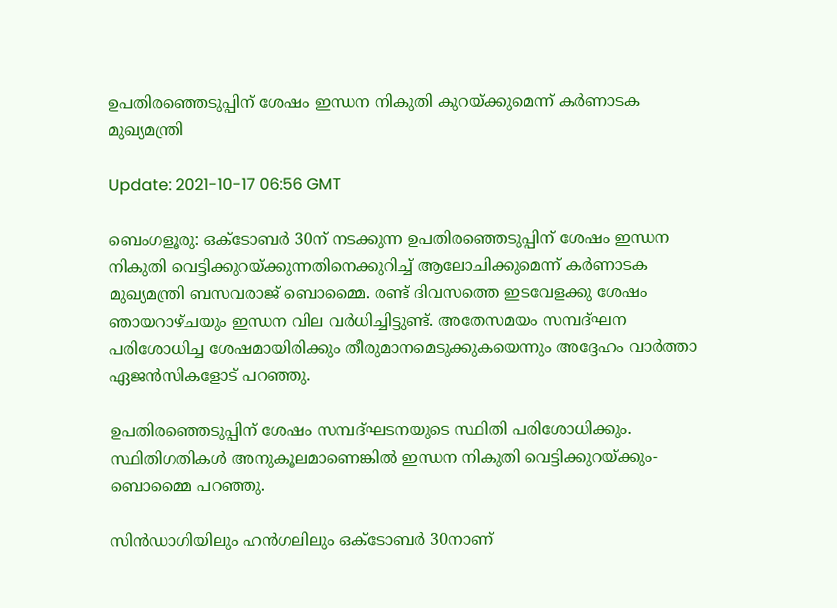ഉപതിരഞ്ഞെടുപ്പിന് ശേഷം ഇന്ധന നികുതി കുറയ്ക്കുമെന്ന് കര്‍ണാടക മുഖ്യമന്ത്രി

Update: 2021-10-17 06:56 GMT

ബെംഗളൂരു: ഒക്ടോബര്‍ 30ന് നടക്കുന്ന ഉപതിരഞ്ഞെടുപ്പിന് ശേഷം ഇന്ധന നികുതി വെട്ടിക്കുറയ്ക്കുന്നതിനെക്കുറിച്ച് ആലോചിക്കുമെന്ന് കര്‍ണാടക മുഖ്യമന്ത്രി ബസവരാജ് ബൊമ്മൈ. രണ്ട് ദിവസത്തെ ഇടവേളക്കു ശേഷം ഞായറാഴ്ചയും ഇന്ധന വില വര്‍ധിച്ചിട്ടുണ്ട്. അതേസമയം സമ്പദ്ഘന പരിശോധിച്ച ശേഷമായിരിക്കും തീരുമാനമെടുക്കുകയെന്നും അദ്ദേഹം വാര്‍ത്താ ഏജന്‍സികളോട് പറഞ്ഞു.

ഉപതിരഞ്ഞെടുപ്പിന് ശേഷം സമ്പദ്ഘടനയുടെ സ്ഥിതി പരിശോധിക്കും. സ്ഥിതിഗതികള്‍ അനുകൂലമാണെങ്കില്‍ ഇന്ധന നികുതി വെട്ടിക്കുറയ്ക്കും- ബൊമ്മൈ പറഞ്ഞു.

സിന്‍ഡാഗിയിലും ഹന്‍ഗലിലും ഒക്ടോബര്‍ 30നാണ്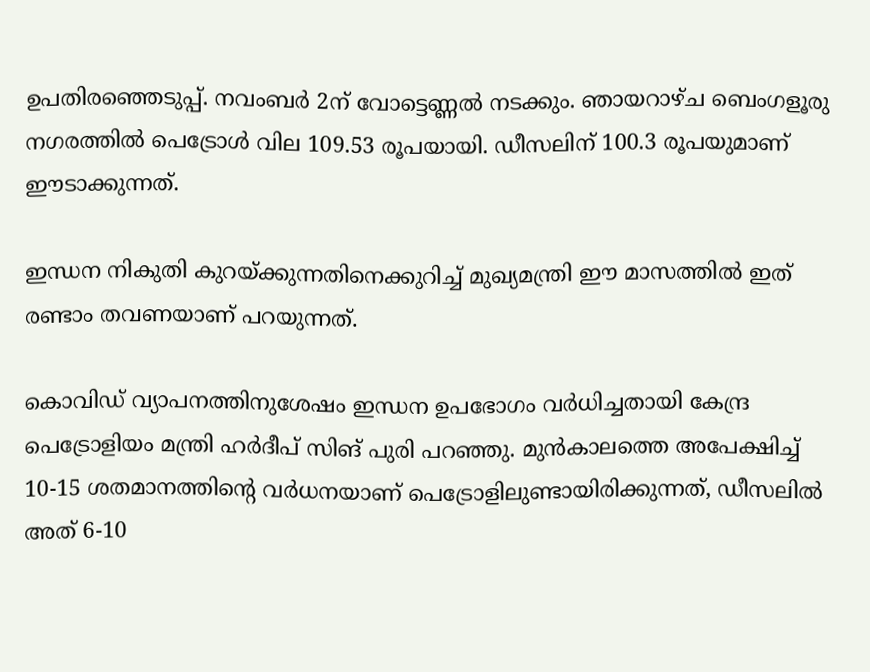ഉപതിരഞ്ഞെടുപ്പ്. നവംബര്‍ 2ന് വോട്ടെണ്ണല്‍ നടക്കും. ഞായറാഴ്ച ബെംഗളൂരു നഗരത്തില്‍ പെട്രോള്‍ വില 109.53 രൂപയായി. ഡീസലിന് 100.3 രൂപയുമാണ് ഈടാക്കുന്നത്.

ഇന്ധന നികുതി കുറയ്ക്കുന്നതിനെക്കുറിച്ച് മുഖ്യമന്ത്രി ഈ മാസത്തില്‍ ഇത് രണ്ടാം തവണയാണ് പറയുന്നത്.

കൊവിഡ് വ്യാപനത്തിനുശേഷം ഇന്ധന ഉപഭോഗം വര്‍ധിച്ചതായി കേന്ദ്ര പെട്രോളിയം മന്ത്രി ഹര്‍ദീപ് സിങ് പുരി പറഞ്ഞു. മുന്‍കാലത്തെ അപേക്ഷിച്ച് 10-15 ശതമാനത്തിന്റെ വര്‍ധനയാണ് പെട്രോളിലുണ്ടായിരിക്കുന്നത്, ഡീസലില്‍ അത് 6-10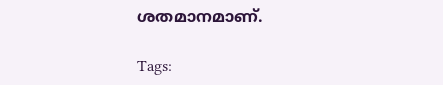ശതമാനമാണ്.

Tags: